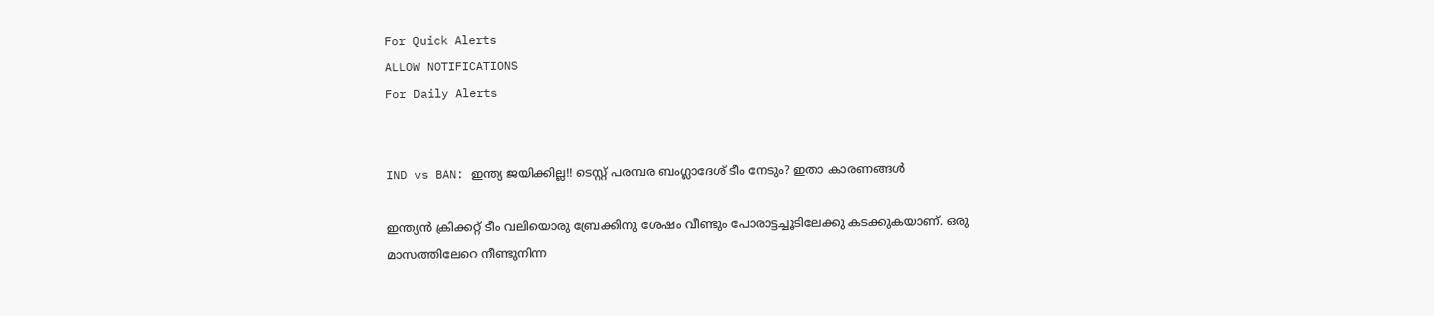For Quick Alerts
ALLOW NOTIFICATIONS
For Daily Alerts


IND vs BAN: ഇന്ത്യ ജയിക്കില്ല!! ടെസ്റ്റ് പരമ്പര ബംഗ്ലാദേശ് ടീം നേടും? ഇതാ കാരണങ്ങള്‍

ഇന്ത്യന്‍ ക്രിക്കറ്റ് ടീം വലിയൊരു ബ്രേക്കിനു ശേഷം വീണ്ടും പോരാട്ടച്ചൂടിലേക്കു കടക്കുകയാണ്. ഒരു മാസത്തിലേറെ നീണ്ടുനിന്ന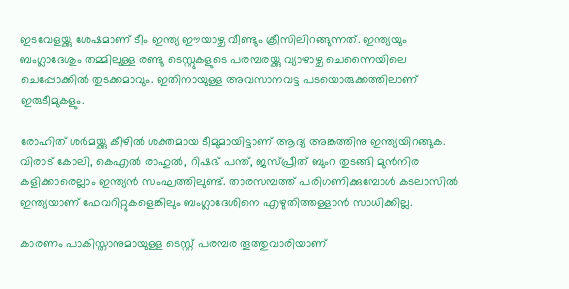ഇടവേളയ്ക്കു ശേഷമാണ് ടീം ഇന്ത്യ ഈയാഴ്ച വീണ്ടും ക്രീസിലിറങ്ങുന്നത്. ഇന്ത്യയും ബംഗ്ലാദേശും തമ്മിലുള്ള രണ്ടു ടെസ്റ്റുകളുടെ പരമ്പരയ്ക്കു വ്യാഴാഴ്ച ചെന്നൈയിലെ ചെപ്പോക്കില്‍ തുടക്കമാവും. ഇതിനായുള്ള അവസാനവട്ട പടയൊരുക്കത്തിലാണ് ഇരുടീമുകളും.

രോഹിത് ശര്‍മയ്ക്കു കീഴില്‍ ശക്തമായ ടീമുമായിട്ടാണ് ആദ്യ അങ്കത്തിനു ഇന്ത്യയിറങ്ങുക. വിരാട് കോലി, കെഎല്‍ രാഹുല്‍, റിഷഭ് പന്ത്, ജസ്പ്രീത് ബുംറ തുടങ്ങി മുന്‍നിര കളിക്കാരെല്ലാം ഇന്ത്യന്‍ സംഘത്തിലുണ്ട്. താരസമ്പത്ത് പരിഗണിക്കുമ്പോള്‍ കടലാസില്‍ ഇന്ത്യയാണ് ഫേവറിറ്റുകളെങ്കിലും ബംഗ്ലാദേശിനെ എഴുതിത്തള്ളാന്‍ സാധിക്കില്ല.

കാരണം പാകിസ്താനുമായുള്ള ടെസ്റ്റ് പരമ്പര തൂത്തുവാരിയാണ്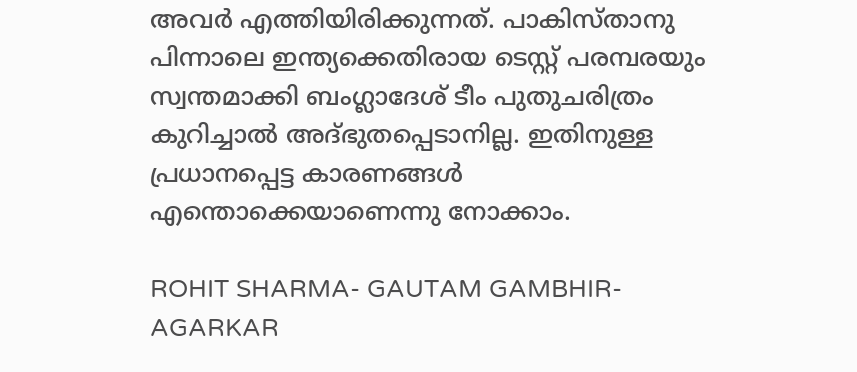അവര്‍ എത്തിയിരിക്കുന്നത്. പാകിസ്താനു പിന്നാലെ ഇന്ത്യക്കെതിരായ ടെസ്റ്റ് പരമ്പരയും സ്വന്തമാക്കി ബംഗ്ലാദേശ് ടീം പുതുചരിത്രം കുറിച്ചാല്‍ അദ്ഭുതപ്പെടാനില്ല. ഇതിനുള്ള പ്രധാനപ്പെട്ട കാരണങ്ങള്‍ എന്തൊക്കെയാണെന്നു നോക്കാം.

ROHIT SHARMA- GAUTAM GAMBHIR- AGARKAR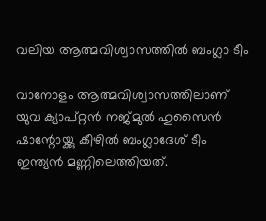വലിയ ആത്മവിശ്വാസത്തില്‍ ബംഗ്ലാ ടീം

വാനോളം ആത്മവിശ്വാസത്തിലാണ് യുവ ക്യാപ്റ്റന്‍ നജ്മുല്‍ ഹുസൈന്‍ ഷാന്റോയ്ക്കു കീഴില്‍ ബംഗ്ലാദേശ് ടീം ഇന്ത്യന്‍ മണ്ണിലെത്തിയത്.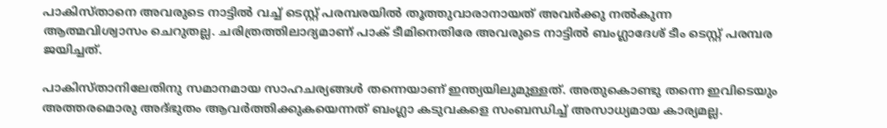പാകിസ്താനെ അവരുടെ നാട്ടില്‍ വച്ച് ടെസ്റ്റ് പരമ്പരയില്‍ തൂത്തുവാരാനായത് അവര്‍ക്കു നല്‍കുന്ന ആത്മവിശ്വാസം ചെറുതല്ല. ചരിത്രത്തിലാദ്യമാണ് പാക് ടീമിനെതിരേ അവരുടെ നാട്ടില്‍ ബംഗ്ലാദേശ് ടീം ടെസ്റ്റ് പരമ്പര ജയിച്ചത്.

പാകിസ്താനിലേതിനു സമാനമായ സാഹചര്യങ്ങള്‍ തന്നെയാണ് ഇന്ത്യയിലുമുള്ളത്. അതുകൊണ്ടു തന്നെ ഇവിടെയും അത്തരമൊരു അദ്ഭുതം ആവര്‍ത്തിക്കുകയെന്നത് ബംഗ്ലാ കടുവകളെ സംബന്ധിച്ച് അസാധ്യമായ കാര്യമല്ല.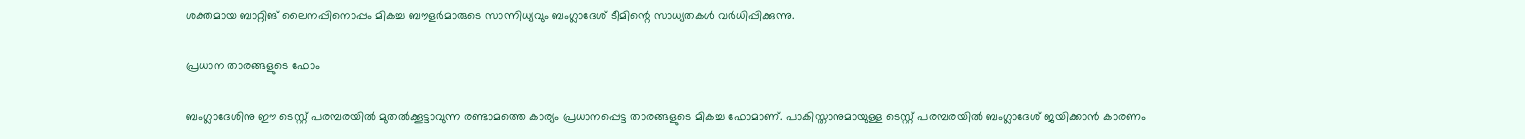ശക്തമായ ബാറ്റിങ് ലൈനപ്പിനൊപ്പം മികച്ച ബൗളര്‍മാരുടെ സാന്നിധ്യവും ബംഗ്ലാദേശ് ടീമിന്റെ സാധ്യതകള്‍ വര്‍ധിപ്പിക്കുന്നു.

പ്രധാന താരങ്ങളുടെ ഫോം

ബംഗ്ലാദേശിനു ഈ ടെസ്റ്റ് പരമ്പരയില്‍ മുതല്‍ക്കൂട്ടാവുന്ന രണ്ടാമത്തെ കാര്യം പ്രധാനപ്പെട്ട താരങ്ങളുടെ മികച്ച ഫോമാണ്. പാകിസ്താനുമായുള്ള ടെസ്റ്റ് പരമ്പരയില്‍ ബംഗ്ലാദേശ് ജയിക്കാന്‍ കാരണം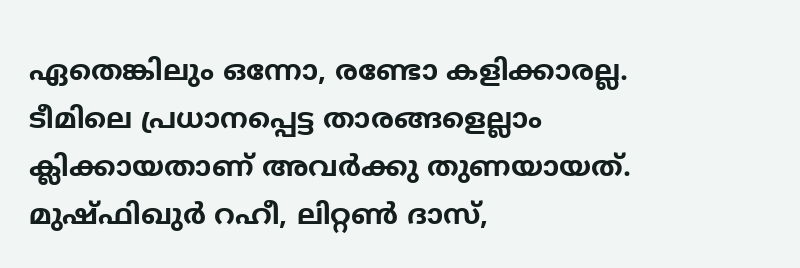ഏതെങ്കിലും ഒന്നോ, രണ്ടോ കളിക്കാരല്ല. ടീമിലെ പ്രധാനപ്പെട്ട താരങ്ങളെല്ലാം ക്ലിക്കായതാണ് അവര്‍ക്കു തുണയായത്. മുഷ്ഫിഖുര്‍ റഹീ, ലിറ്റണ്‍ ദാസ്,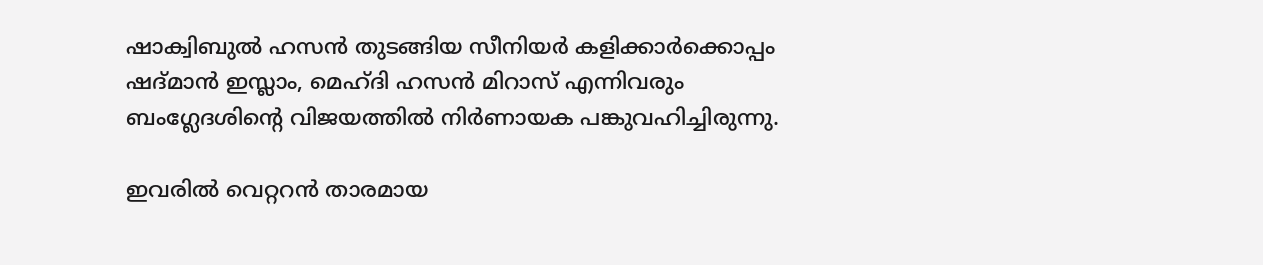ഷാക്വിബുല്‍ ഹസന്‍ തുടങ്ങിയ സീനിയര്‍ കളിക്കാര്‍ക്കൊപ്പം ഷദ്മാന്‍ ഇസ്ലാം, മെഹ്ദി ഹസന്‍ മിറാസ് എന്നിവരും ബംഗ്ലേദശിന്റെ വിജയത്തില്‍ നിര്‍ണായക പങ്കുവഹിച്ചിരുന്നു.

ഇവരില്‍ വെറ്ററന്‍ താരമായ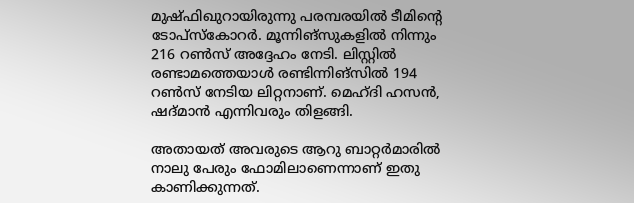മുഷ്ഫിഖുറായിരുന്നു പരമ്പരയില്‍ ടീമിന്റെ ടോപ്‌സ്‌കോറര്‍. മൂന്നിങ്‌സുകളില്‍ നിന്നും 216 റണ്‍സ് അദ്ദേഹം നേടി. ലിസ്റ്റില്‍ രണ്ടാമത്തെയാള്‍ രണ്ടിന്നിങ്‌സില്‍ 194 റണ്‍സ് നേടിയ ലിറ്റനാണ്. മെഹ്ദി ഹസന്‍, ഷദ്മാന്‍ എന്നിവരും തിളങ്ങി.

അതായത് അവരുടെ ആറു ബാറ്റര്‍മാരില്‍ നാലു പേരും ഫോമിലാണെന്നാണ് ഇതു കാണിക്കുന്നത്.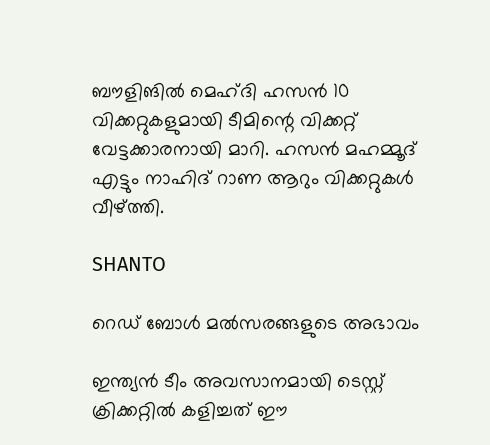ബൗളിങില്‍ മെഹ്ദി ഹസന്‍ 10 വിക്കറ്റുകളുമായി ടീമിന്റെ വിക്കറ്റ് വേട്ടക്കാരനായി മാറി. ഹസന്‍ മഹമ്മൂദ് എട്ടും നാഹിദ് റാണ ആറും വിക്കറ്റുകള്‍ വീഴ്ത്തി.

SHANTO

റെഡ് ബോള്‍ മല്‍സരങ്ങളുടെ അഭാവം

ഇന്ത്യന്‍ ടീം അവസാനമായി ടെസ്റ്റ് ക്രിക്കറ്റില്‍ കളിച്ചത് ഈ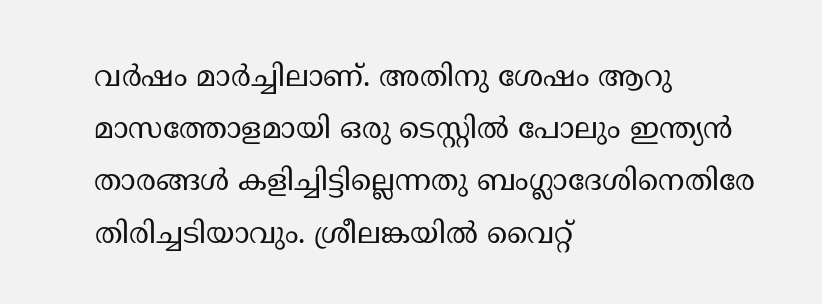വര്‍ഷം മാര്‍ച്ചിലാണ്. അതിനു ശേഷം ആറു മാസത്തോളമായി ഒരു ടെസ്റ്റില്‍ പോലും ഇന്ത്യന്‍ താരങ്ങള്‍ കളിച്ചിട്ടില്ലെന്നതു ബംഗ്ലാദേശിനെതിരേ തിരിച്ചടിയാവും. ശ്രീലങ്കയില്‍ വൈറ്റ്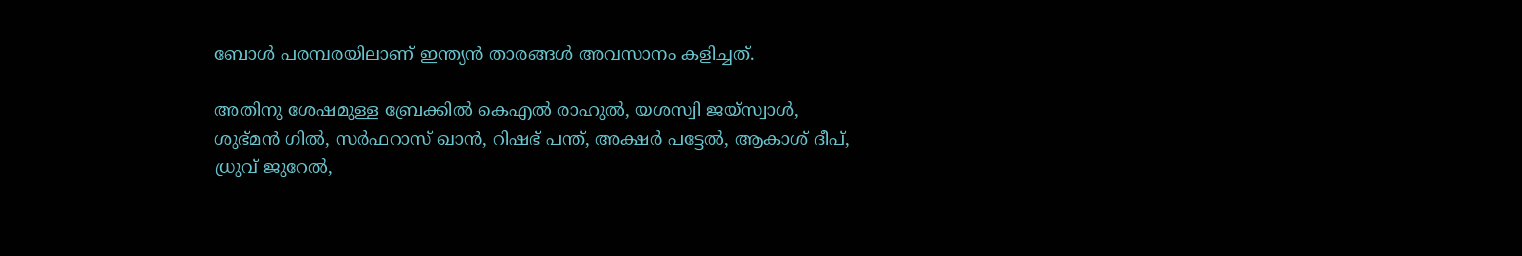ബോള്‍ പരമ്പരയിലാണ് ഇന്ത്യന്‍ താരങ്ങള്‍ അവസാനം കളിച്ചത്.

അതിനു ശേഷമുള്ള ബ്രേക്കില്‍ കെഎല്‍ രാഹുല്‍, യശസ്വി ജയ്‌സ്വാള്‍, ശുഭ്മന്‍ ഗില്‍, സര്‍ഫറാസ് ഖാന്‍, റിഷഭ് പന്ത്, അക്ഷര്‍ പട്ടേല്‍, ആകാശ് ദീപ്, ധ്രുവ് ജുറേല്‍,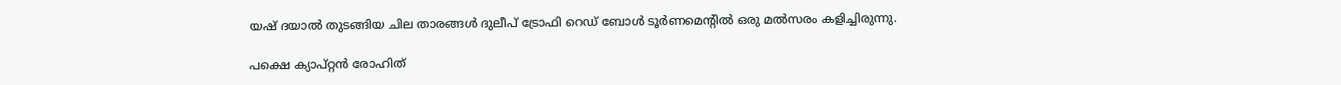യഷ് ദയാല്‍ തുടങ്ങിയ ചില താരങ്ങള്‍ ദുലീപ് ട്രോഫി റെഡ് ബോള്‍ ടൂര്‍ണമെന്റില്‍ ഒരു മല്‍സരം കളിച്ചിരുന്നു.

പക്ഷെ ക്യാപ്റ്റന്‍ രോഹിത്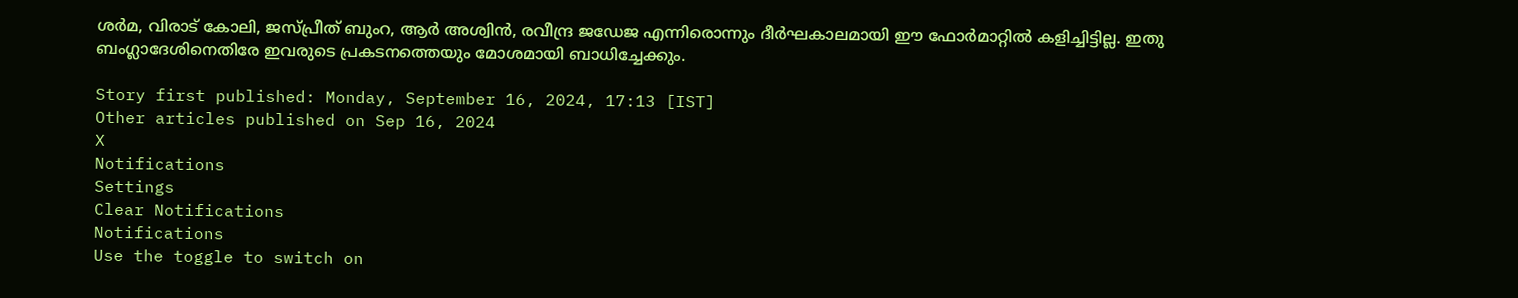ശര്‍മ, വിരാട് കോലി, ജസ്പ്രീത് ബുംറ, ആര്‍ അശ്വിന്‍, രവീന്ദ്ര ജഡേജ എന്നിരൊന്നും ദീര്‍ഘകാലമായി ഈ ഫോര്‍മാറ്റില്‍ കളിച്ചിട്ടില്ല. ഇതു ബംഗ്ലാദേശിനെതിരേ ഇവരുടെ പ്രകടനത്തെയും മോശമായി ബാധിച്ചേക്കും.

Story first published: Monday, September 16, 2024, 17:13 [IST]
Other articles published on Sep 16, 2024
X
Notifications
Settings
Clear Notifications
Notifications
Use the toggle to switch on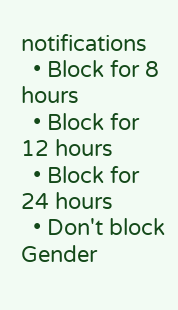notifications
  • Block for 8 hours
  • Block for 12 hours
  • Block for 24 hours
  • Don't block
Gender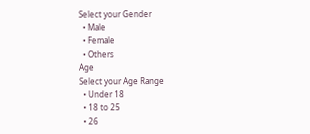Select your Gender
  • Male
  • Female
  • Others
Age
Select your Age Range
  • Under 18
  • 18 to 25
  • 26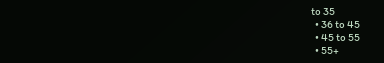to 35
  • 36 to 45
  • 45 to 55
  • 55+